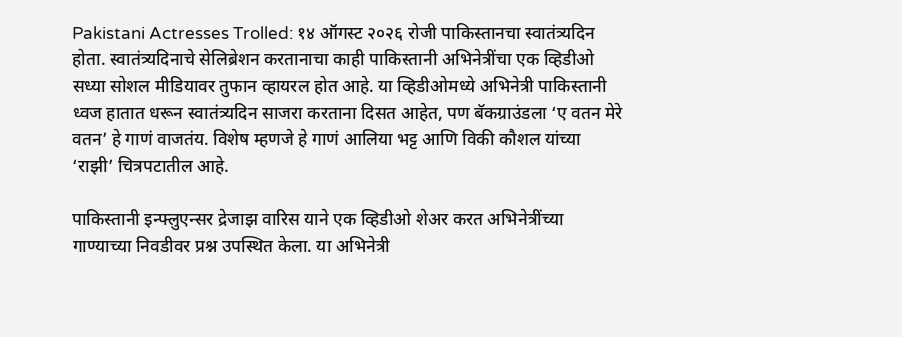Pakistani Actresses Trolled: १४ ऑगस्ट २०२६ रोजी पाकिस्तानचा स्वातंत्र्यदिन होता. स्वातंत्र्यदिनाचे सेलिब्रेशन करतानाचा काही पाकिस्तानी अभिनेत्रींचा एक व्हिडीओ सध्या सोशल मीडियावर तुफान व्हायरल होत आहे. या व्हिडीओमध्ये अभिनेत्री पाकिस्तानी ध्वज हातात धरून स्वातंत्र्यदिन साजरा करताना दिसत आहेत, पण बॅकग्राउंडला ‘ए वतन मेरे वतन’ हे गाणं वाजतंय. विशेष म्हणजे हे गाणं आलिया भट्ट आणि विकी कौशल यांच्या ‘राझी’ चित्रपटातील आहे.

पाकिस्तानी इन्फ्लुएन्सर द्रेजाझ वारिस याने एक व्हिडीओ शेअर करत अभिनेत्रींच्या गाण्याच्या निवडीवर प्रश्न उपस्थित केला. या अभिनेत्री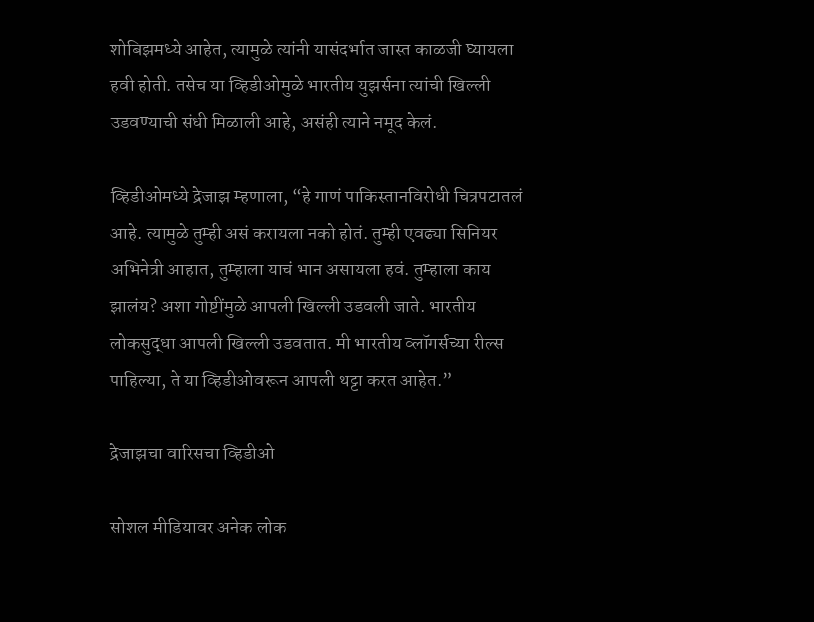शोबिझमध्ये आहेत, त्यामुळे त्यांनी यासंदर्भात जास्त काळजी घ्यायला हवी होती. तसेच या व्हिडीओमुळे भारतीय युझर्सना त्यांची खिल्ली उडवण्याची संधी मिळाली आहे, असंही त्याने नमूद केलं.

व्हिडीओमध्ये द्रेजाझ म्हणाला, “हे गाणं पाकिस्तानविरोधी चित्रपटातलं आहे. त्यामुळे तुम्ही असं करायला नको होतं. तुम्ही एवढ्या सिनियर अभिनेत्री आहात, तुम्हाला याचं भान असायला हवं. तुम्हाला काय झालंय? अशा गोष्टींमुळे आपली खिल्ली उडवली जाते. भारतीय लोकसुद्धा आपली खिल्ली उडवतात. मी भारतीय व्लॉगर्सच्या रील्स पाहिल्या, ते या व्हिडीओवरून आपली थट्टा करत आहेत.”

द्रेजाझचा वारिसचा व्हिडीओ

सोशल मीडियावर अनेक लोक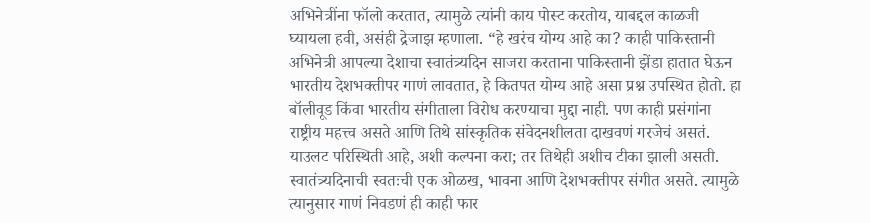अभिनेत्रींना फॉलो करतात, त्यामुळे त्यांनी काय पोस्ट करतोय, याबद्दल काळजी घ्यायला हवी, असंही द्रेजाझ म्हणाला. “हे खरंच योग्य आहे का? काही पाकिस्तानी अभिनेत्री आपल्या देशाचा स्वातंत्र्यदिन साजरा करताना पाकिस्तानी झेंडा हातात घेऊन भारतीय देशभक्तीपर गाणं लावतात, हे कितपत योग्य आहे असा प्रश्न उपस्थित होतो. हा बॉलीवूड किंवा भारतीय संगीताला विरोध करण्याचा मुद्दा नाही. पण काही प्रसंगांना राष्ट्रीय महत्त्व असते आणि तिथे सांस्कृतिक संवेदनशीलता दाखवणं गरजेचं असतं. याउलट परिस्थिती आहे, अशी कल्पना करा; तर तिथेही अशीच टीका झाली असती. स्वातंत्र्यदिनाची स्वतःची एक ओळख, भावना आणि देशभक्तीपर संगीत असते. त्यामुळे त्यानुसार गाणं निवडणं ही काही फार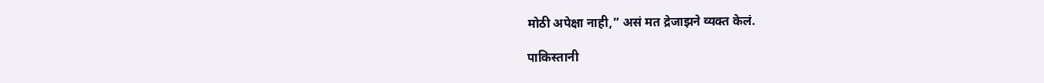मोठी अपेक्षा नाही,” असं मत द्रेजाझने व्यक्त केलं.

पाकिस्तानी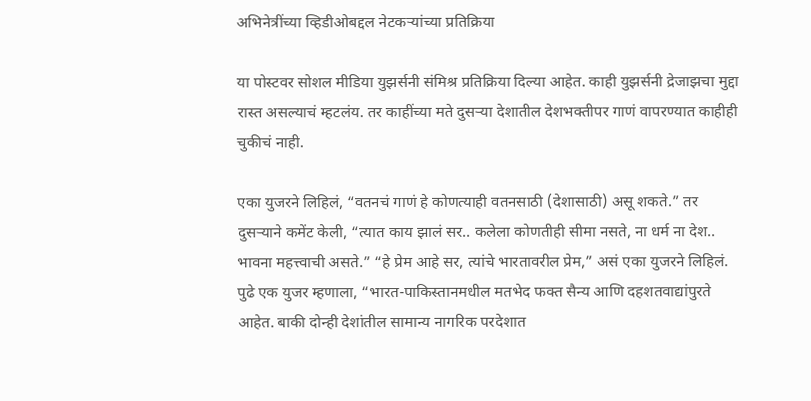अभिनेत्रींच्या व्हिडीओबद्दल नेटकऱ्यांच्या प्रतिक्रिया

या पोस्टवर सोशल मीडिया युझर्सनी संमिश्र प्रतिक्रिया दिल्या आहेत. काही युझर्सनी द्रेजाझचा मुद्दा रास्त असल्याचं म्हटलंय. तर काहींच्या मते दुसऱ्या देशातील देशभक्तीपर गाणं वापरण्यात काहीही चुकीचं नाही.

एका युजरने लिहिलं, “वतनचं गाणं हे कोणत्याही वतनसाठी (देशासाठी) असू शकते.” तर दुसऱ्याने कमेंट केली, “त्यात काय झालं सर.. कलेला कोणतीही सीमा नसते, ना धर्म ना देश.. भावना महत्त्वाची असते.” “हे प्रेम आहे सर, त्यांचे भारतावरील प्रेम,” असं एका युजरने लिहिलं. पुढे एक युजर म्हणाला, “भारत-पाकिस्तानमधील मतभेद फक्त सैन्य आणि दहशतवाद्यांपुरते आहेत. बाकी दोन्ही देशांतील सामान्य नागरिक परदेशात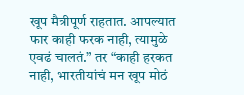खूप मैत्रीपूर्ण राहतात. आपल्यात फार काही फरक नाही, त्यामुळे एवढं चालतं.” तर “काही हरकत नाही, भारतीयांचं मन खूप मोठं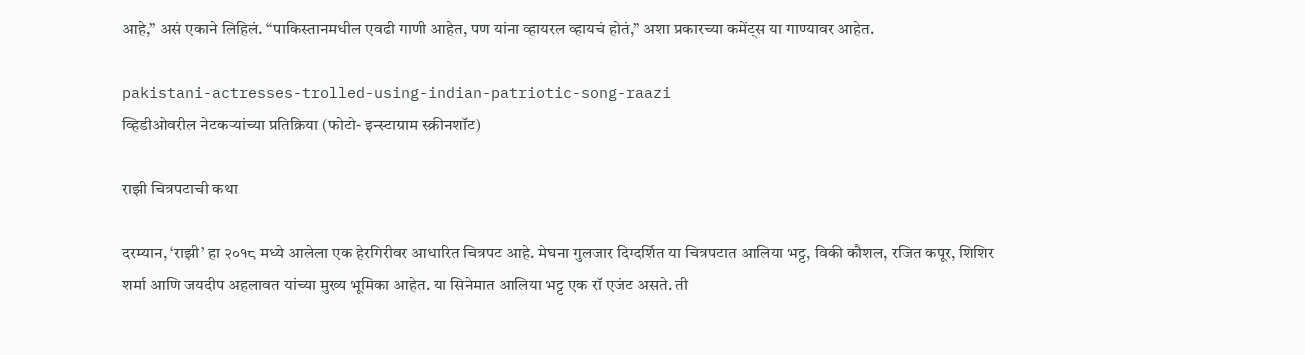आहे,” असं एकाने लिहिलं. “पाकिस्तानमधील एवढी गाणी आहेत, पण यांना व्हायरल व्हायचं होतं,” अशा प्रकारच्या कमेंट्स या गाण्यावर आहेत.

pakistani-actresses-trolled-using-indian-patriotic-song-raazi
व्हिडीओवरील नेटकऱ्यांच्या प्रतिक्रिया (फोटो- इन्स्टाग्राम स्क्रीनशॉट)

राझी चित्रपटाची कथा

दरम्यान, ‘राझी’ हा २०१८ मध्ये आलेला एक हेरगिरीवर आधारित चित्रपट आहे. मेघना गुलजार दिग्दर्शित या चित्रपटात आलिया भट्ट, विकी कौशल, रजित कपूर, शिशिर शर्मा आणि जयदीप अहलावत यांच्या मुख्य भूमिका आहेत. या सिनेमात आलिया भट्ट एक रॉ एजंट असते. ती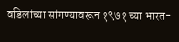वडिलांच्या सांगण्यावरून १९७१ च्या भारत-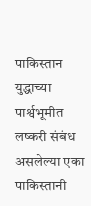पाकिस्तान युद्धाच्या पार्श्वभूमीत लष्करी संबंध असलेल्या एका पाकिस्तानी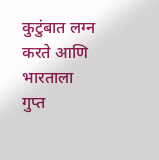कुटुंबात लग्न करते आणि भारताला गुप्त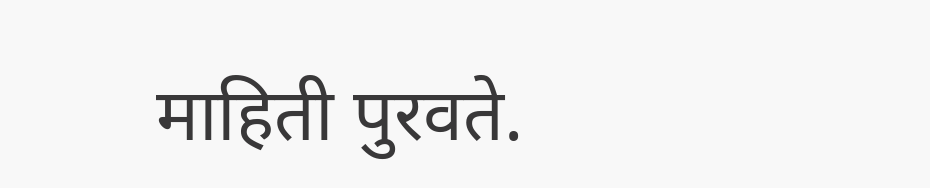माहिती पुरवते.